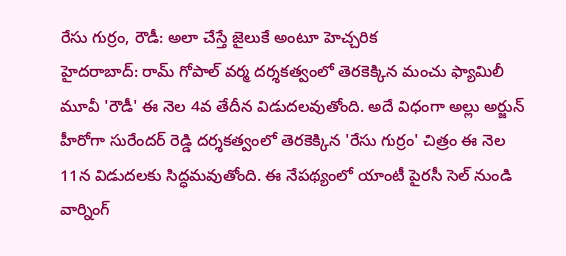రేసు గుర్రం, రౌడీ: అలా చేస్తే జైలుకే అంటూ హెచ్చరిక
హైదరాబాద్: రామ్ గోపాల్ వర్మ దర్శకత్వంలో తెరకెక్కిన మంచు ఫ్యామిలీ మూవీ 'రౌడీ' ఈ నెల 4వ తేదీన విడుదలవుతోంది. అదే విధంగా అల్లు అర్జున్ హీరోగా సురేందర్ రెడ్డి దర్శకత్వంలో తెరకెక్కిన 'రేసు గుర్రం' చిత్రం ఈ నెల 11న విడుదలకు సిద్ధమవుతోంది. ఈ నేపథ్యంలో యాంటీ పైరసీ సెల్ నుండి వార్నింగ్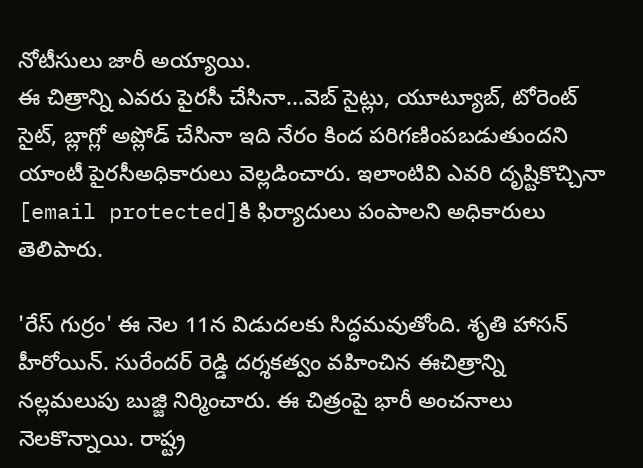నోటీసులు జారీ అయ్యాయి.
ఈ చిత్రాన్ని ఎవరు పైరసీ చేసినా...వెబ్ సైట్లు, యూట్యూబ్, టోరెంట్ సైట్, బ్లాగ్లో అప్లోడ్ చేసినా ఇది నేరం కింద పరిగణింపబడుతుందని యాంటీ పైరసీఅధికారులు వెల్లడించారు. ఇలాంటివి ఎవరి దృష్టికొచ్చినా [email protected]కి ఫిర్యాదులు పంపాలని అధికారులు తెలిపారు.

'రేస్ గుర్రం' ఈ నెల 11న విడుదలకు సిద్ధమవుతోంది. శృతి హాసన్ హీరోయిన్. సురేందర్ రెడ్డి దర్శకత్వం వహించిన ఈచిత్రాన్ని నల్లమలుపు బుజ్జి నిర్మించారు. ఈ చిత్రంపై భారీ అంచనాలు నెలకొన్నాయి. రాష్ట్ర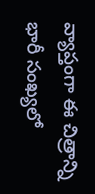వ్యాప్తంగా ఈ చిత్రాన్ని భారీ సంఖ్యలో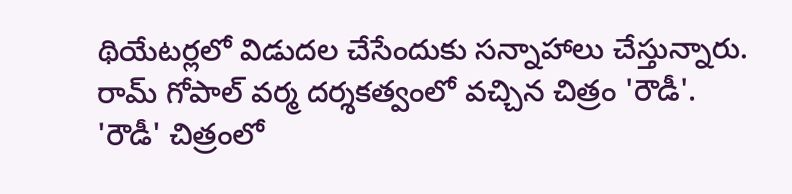థియేటర్లలో విడుదల చేసేందుకు సన్నాహాలు చేస్తున్నారు.
రామ్ గోపాల్ వర్మ దర్శకత్వంలో వచ్చిన చిత్రం 'రౌడీ'. 'రౌడీ' చిత్రంలో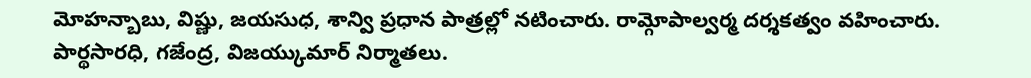మోహన్బాబు, విష్ణు, జయసుధ, శాన్వి ప్రధాన పాత్రల్లో నటించారు. రామ్గోపాల్వర్మ దర్శకత్వం వహించారు. పార్థసారధి, గజేంద్ర, విజయ్కుమార్ నిర్మాతలు.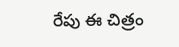రేపు ఈ చిత్రం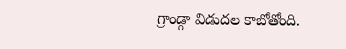గ్రాండ్గా విడుదల కాబోతోంది.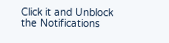Click it and Unblock the Notifications